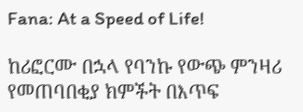Fana: At a Speed of Life!

ከሪፎርሙ በኋላ የባንኩ የውጭ ምንዛሪ የመጠባበቂያ ክምችት በእጥፍ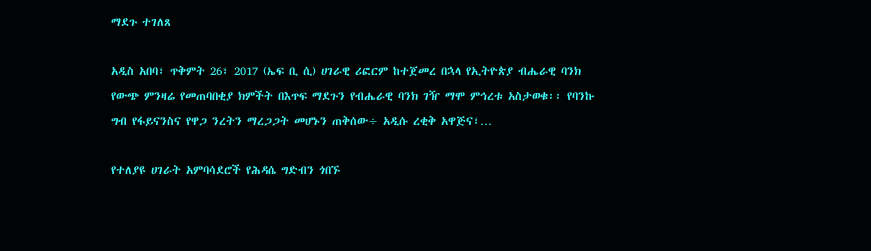ማደጉ ተገለጸ

አዲስ አበባ፣ ጥቅምት 26፣ 2017 (ኤፍ ቢ ሲ) ሀገራዊ ሪፎርም ከተጀመረ በኋላ የኢትዮጵያ ብሔራዊ ባንክ የውጭ ምንዛሬ የመጠባበቂያ ክምችት በእጥፍ ማደጉን የብሔራዊ ባንክ ገዥ ማሞ ምኅረቱ አስታወቁ፡፡ የባንኩ ግብ የፋይናንስና የዋጋ ንረትን ማረጋጋት መሆኑን ጠቅሰው÷ አዲሱ ረቂቅ አዋጅና፣…

የተለያዩ ሀገራት አምባሳደሮች የሕዳሴ ግድብን ጎበኙ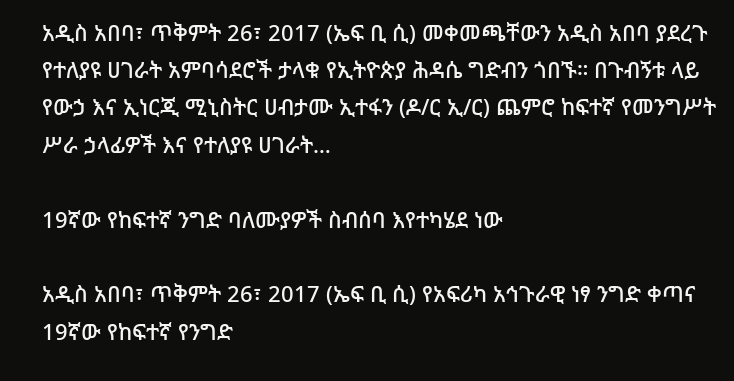አዲስ አበባ፣ ጥቅምት 26፣ 2017 (ኤፍ ቢ ሲ) መቀመጫቸውን አዲስ አበባ ያደረጉ የተለያዩ ሀገራት አምባሳደሮች ታላቁ የኢትዮጵያ ሕዳሴ ግድብን ጎበኙ። በጉብኝቱ ላይ የውኃ እና ኢነርጂ ሚኒስትር ሀብታሙ ኢተፋን (ዶ/ር ኢ/ር) ጨምሮ ከፍተኛ የመንግሥት ሥራ ኃላፊዎች እና የተለያዩ ሀገራት…

19ኛው የከፍተኛ ንግድ ባለሙያዎች ስብሰባ እየተካሄደ ነው

አዲስ አበባ፣ ጥቅምት 26፣ 2017 (ኤፍ ቢ ሲ) የአፍሪካ አኅጉራዊ ነፃ ንግድ ቀጣና 19ኛው የከፍተኛ የንግድ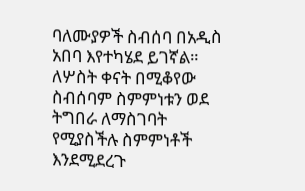ባለሙያዎች ስብሰባ በአዲስ አበባ እየተካሄደ ይገኛል። ለሦስት ቀናት በሚቆየው ስብሰባም ስምምነቱን ወደ ትግበራ ለማስገባት የሚያስችሉ ስምምነቶች እንደሚደረጉ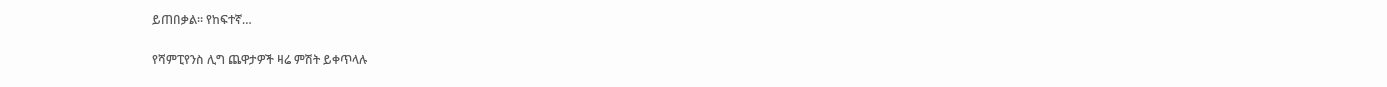ይጠበቃል፡፡ የከፍተኛ…

የሻምፒየንስ ሊግ ጨዋታዎች ዛሬ ምሽት ይቀጥላሉ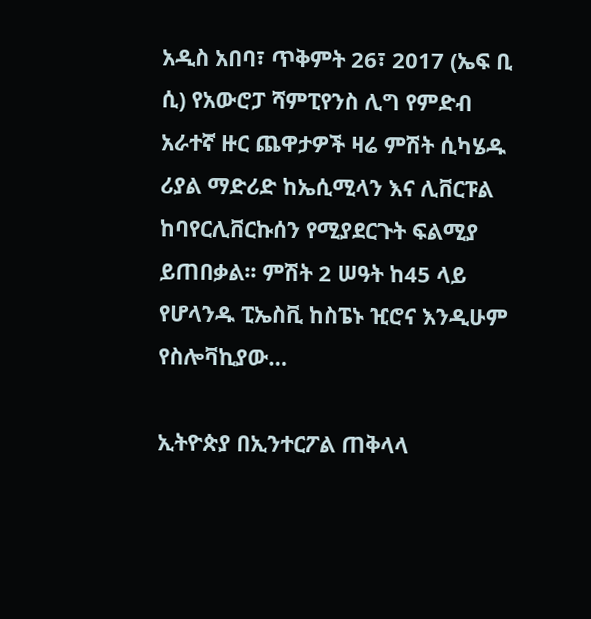አዲስ አበባ፣ ጥቅምት 26፣ 2017 (ኤፍ ቢ ሲ) የአውሮፓ ሻምፒየንስ ሊግ የምድብ አራተኛ ዙር ጨዋታዎች ዛሬ ምሽት ሲካሄዱ ሪያል ማድሪድ ከኤሲሚላን እና ሊቨርፑል ከባየርሊቨርኩሰን የሚያደርጉት ፍልሚያ ይጠበቃል፡፡ ምሽት 2 ሠዓት ከ45 ላይ የሆላንዱ ፒኤስቪ ከስፔኑ ዢሮና እንዲሁም የስሎቫኪያው…

ኢትዮጵያ በኢንተርፖል ጠቅላላ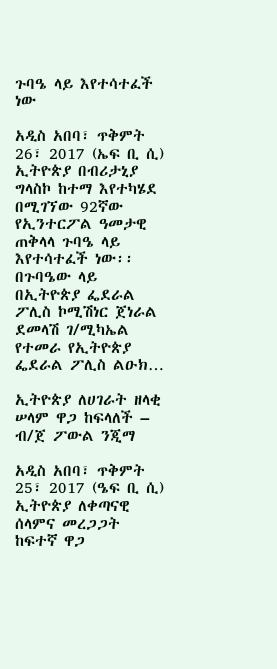ጉባዔ ላይ እየተሳተፈች ነው

አዲስ አበባ፣ ጥቅምት 26፣ 2017 (ኤፍ ቢ ሲ) ኢትዮጵያ በብሪታኒያ ግላስኮ ከተማ እየተካሄደ በሚገኘው 92ኛው የኢንተርፖል ዓመታዊ ጠቅላላ ጉባዔ ላይ እየተሳተፈች ነው፡፡ በጉባዔው ላይ በኢትዮጵያ ፌደራል ፖሊስ ኮሚሽነር ጀነራል ደመላሽ ገ/ሚካኤል የተመራ የኢትዮጵያ ፌደራል ፖሊስ ልዑክ…

ኢትዮጵያ ለሀገራት ዘላቂ ሠላም ዋጋ ከፍላለች – ብ/ጀ ፖውል ንጂማ

አዲስ አበባ፣ ጥቅምት 25፣ 2017 (ዔፍ ቢ ሲ) ኢትዮጵያ ለቀጣናዊ ሰላምና መረጋጋት ከፍተኛ ዋጋ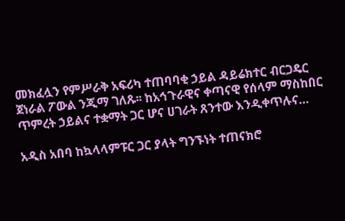መክፈሏን የምሥራቅ አፍሪካ ተጠባባቂ ኃይል ዳይሬክተር ብርጋዴር ጀነራል ፖውል ንጂማ ገለጹ፡፡ ከአኅጉራዊና ቀጣናዊ የሰላም ማስከበር ጥምረት ኃይልና ተቋማት ጋር ሆና ሀገራት ጸንተው እንዲቀጥሉና…

አዲስ አበባ ከኳላላምፑር ጋር ያላት ግንኙነት ተጠናክሮ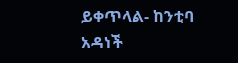ይቀጥላል- ከንቲባ አዳነች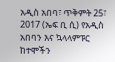አዲስ አበባ፣ ጥቅምት 25፣ 2017 (ኤፍ ቢ ሲ) የአዲስ አበባን እና ኳላላምፑር ከተሞችን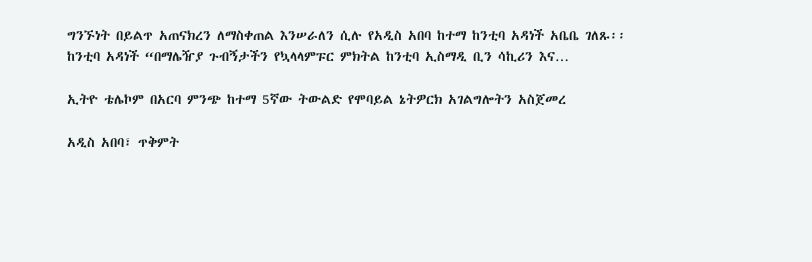ግንኙነት በይልጥ አጠናክረን ለማስቀጠል እንሠራለን ሲሉ የአዲስ አበባ ከተማ ከንቲባ አዳነች አቤቤ ገለጹ፡፡ ከንቲባ አዳነች “በማሌዥያ ጉብኝታችን የኳላላምፑር ምክትል ከንቲባ ኢስማዲ ቢን ሳኪሪን እና…

ኢትዮ ቴሌኮም በአርባ ምንጭ ከተማ 5ኛው ትውልድ የሞባይል ኔትዎርክ አገልግሎትን አስጀመረ

አዲስ አበባ፣ ጥቅምት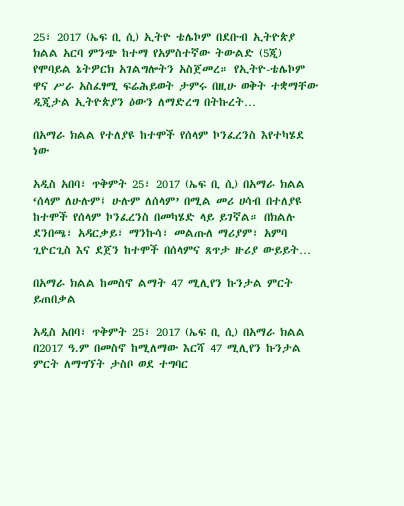25፣ 2017 (ኤፍ ቢ ሲ) ኢትዮ ቴሌኮም በደቡብ ኢትዮጵያ ክልል አርባ ምንጭ ከተማ የአምስተኛው ትውልድ (5ጂ) የሞባይል ኔትዎርክ አገልግሎትን አስጀመረ። የኢትዮ-ቴሌኮም ዋና ሥራ አስፈፃሚ ፍሬሕይወት ታምሩ በዚሁ ወቅት ተቋማቸው ዲጂታል ኢትዮጵያን ዕውን ለማድረግ በትኩረት…

በአማራ ክልል የተለያዩ ከተሞች የሰላም ኮንፈረንስ እየተካሄደ ነው

አዲስ አበባ፣ ጥቅምት 25፣ 2017 (ኤፍ ቢ ሲ) በአማራ ክልል ‘ሰላም ለሁሉም፤ ሁሉም ለሰላም’ በሚል መሪ ሀሳብ በተለያዩ ከተሞች የሰላም ኮንፈረንስ በመካሄድ ላይ ይገኛል። በክልሉ ደንበጫ፣ አዳርቃይ፣ ማንኩሳ፣ መልጡለ ማሪያም፣ አምባ ጊዮርጊስ እና ደጀን ከተሞች በሰላምና ጸጥታ ዙሪያ ውይይት…

በአማራ ክልል ከመስኖ ልማት 47 ሚሊየን ኩንታል ምርት ይጠበቃል

አዲስ አበባ፣ ጥቅምት 25፣ 2017 (ኤፍ ቢ ሲ) በአማራ ክልል በ2017 ዓ.ም በመስኖ ከሚለማው እርሻ 47 ሚሊየን ኩንታል ምርት ለማግኘት ታስቦ ወደ ተግባር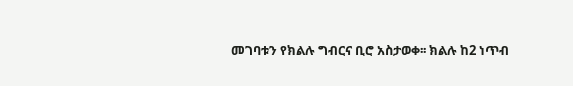መገባቱን የክልሉ ግብርና ቢሮ አስታወቀ፡፡ ክልሉ ከ2 ነጥብ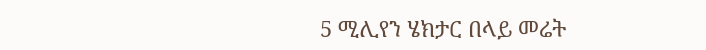5 ሚሊየን ሄክታር በላይ መሬት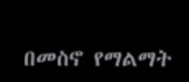በመስኖ የማልማት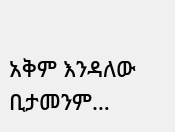አቅም እንዳለው ቢታመንም…